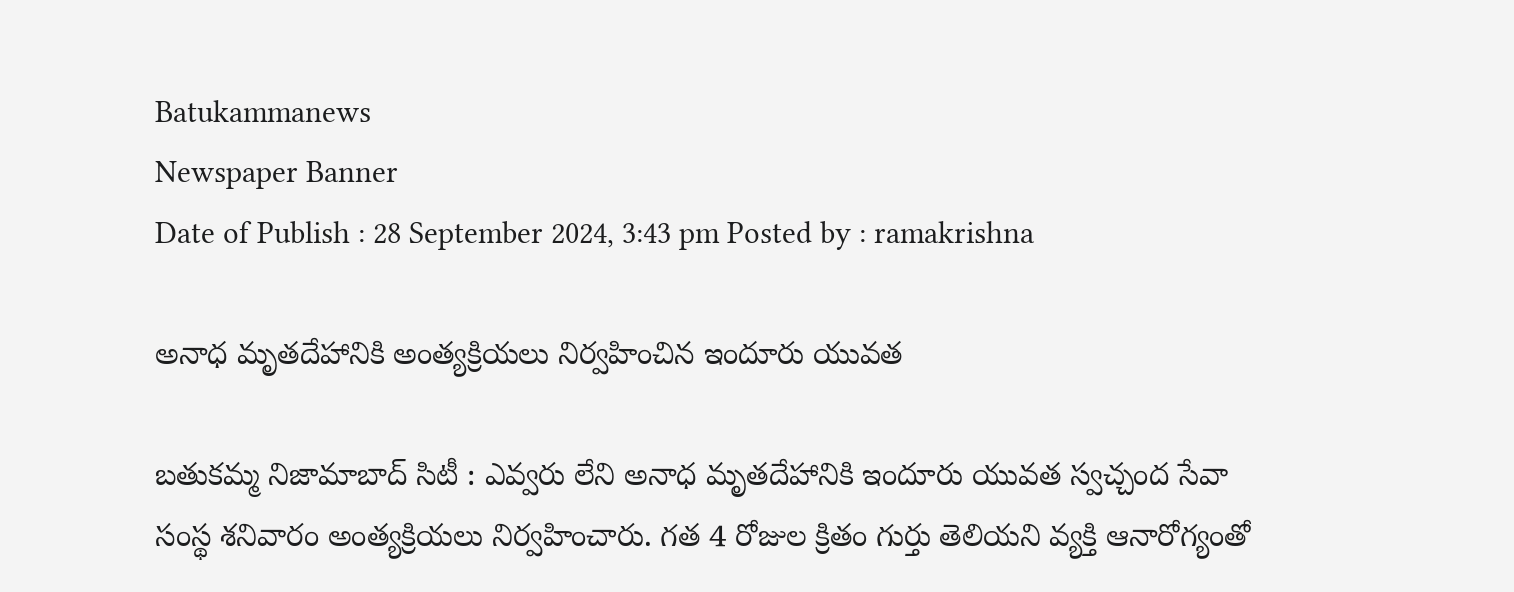Batukammanews
Newspaper Banner
Date of Publish : 28 September 2024, 3:43 pm Posted by : ramakrishna

అనాధ మృతదేహానికి అంత్యక్రియలు నిర్వహించిన ఇందూరు యువత

బతుకమ్మ నిజామాబాద్ సిటీ : ఎవ్వరు లేని అనాధ మృతదేహానికి ఇందూరు యువత స్వచ్చంద సేవా సంస్థ శనివారం అంత్యక్రియలు నిర్వహించారు. గత 4 రోజుల క్రితం గుర్తు తెలియని వ్యక్తి ఆనారోగ్యంతో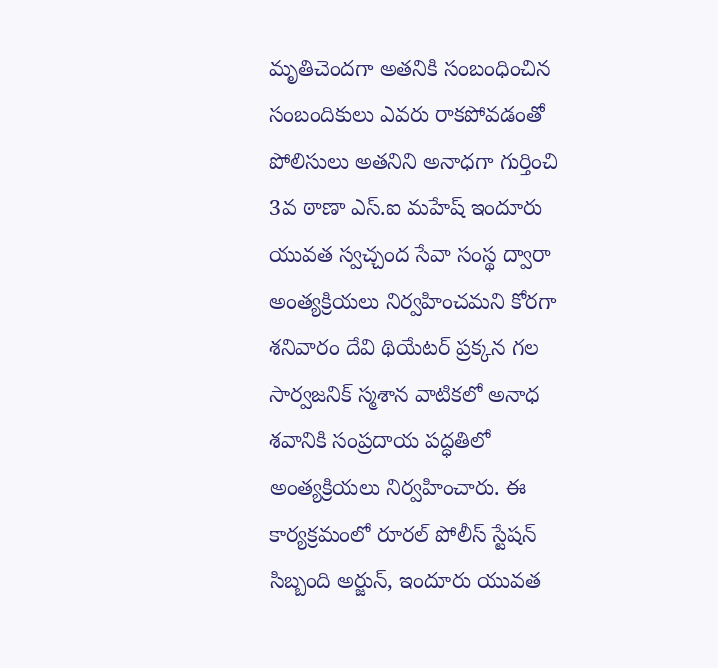మృతిచెందగా అతనికి సంబంధించిన సంబందికులు ఎవరు రాకపోవడంతో పోలిసులు అతనిని అనాధగా గుర్తించి 3వ ఠాణా ఎస్.ఐ మహేష్ ఇందూరు యువత స్వచ్చంద సేవా సంస్థ ద్వారా అంత్యక్రియలు నిర్వహించమని కోరగా శనివారం దేవి థియేటర్ ప్రక్కన గల సార్వజనిక్ స్మశాన వాటికలో అనాధ శవానికి సంప్రదాయ పద్ధతిలో అంత్యక్రియలు నిర్వహించారు. ఈ కార్యక్రమంలో రూరల్ పోలీస్ స్టేషన్ సిబ్బంది అర్జున్, ఇందూరు యువత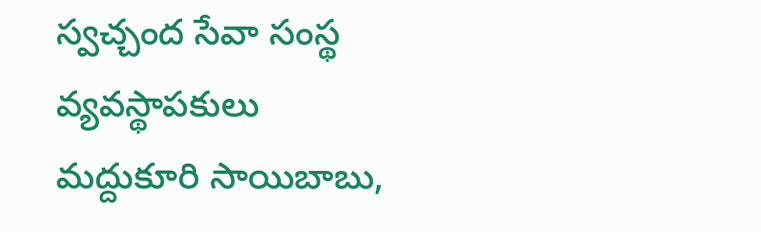స్వచ్చంద సేవా సంస్థ వ్యవస్థాపకులు మద్దుకూరి సాయిబాబు,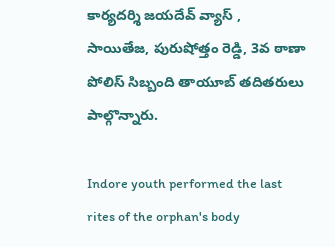కార్యదర్శి జయదేవ్ వ్యాస్ , సాయితేజ, పురుషోత్తం రెడ్డి, 3వ ఠాణా పోలిస్ సిబ్బంది తాయూబ్ తదితరులు పాల్గొన్నారు.

Indore youth performed the last rites of the orphan's body